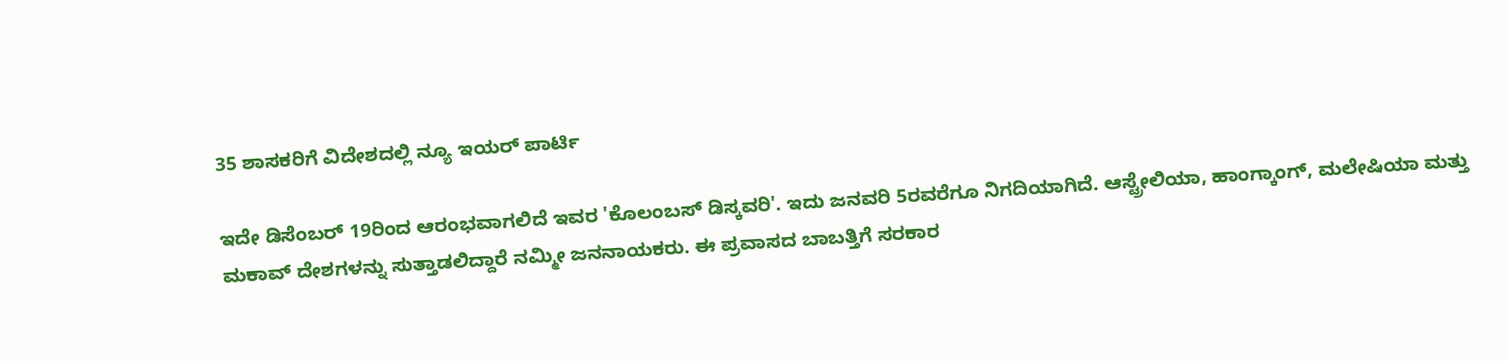35 ಶಾಸಕರಿಗೆ ವಿದೇಶದಲ್ಲಿ ನ್ಯೂ ಇಯರ್ ಪಾರ್ಟಿ

ಇದೇ ಡಿಸೆಂಬರ್ 19ರಿಂದ ಆರಂಭವಾಗಲಿದೆ ಇವರ 'ಕೊಲಂಬಸ್ ಡಿಸ್ಕವರಿ'. ಇದು ಜನವರಿ 5ರವರೆಗೂ ನಿಗದಿಯಾಗಿದೆ. ಆಸ್ಟ್ರೇಲಿಯಾ, ಹಾಂಗ್ಕಾಂಗ್, ಮಲೇಷಿಯಾ ಮತ್ತು ಮಕಾವ್ ದೇಶಗಳನ್ನು ಸುತ್ತಾಡಲಿದ್ದಾರೆ ನಮ್ಮೀ ಜನನಾಯಕರು. ಈ ಪ್ರವಾಸದ ಬಾಬತ್ತಿಗೆ ಸರಕಾರ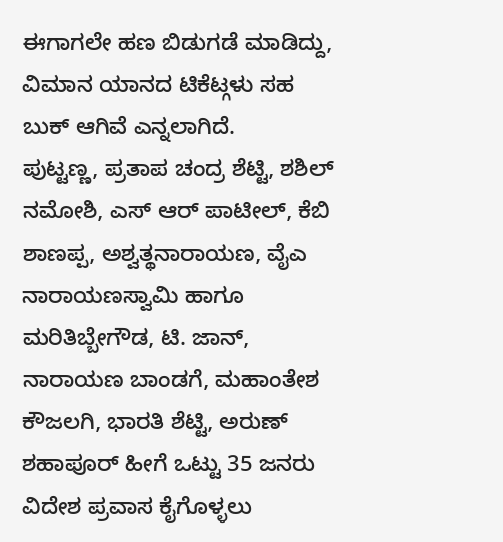ಈಗಾಗಲೇ ಹಣ ಬಿಡುಗಡೆ ಮಾಡಿದ್ದು, ವಿಮಾನ ಯಾನದ ಟಿಕೆಟ್ಗಳು ಸಹ ಬುಕ್ ಆಗಿವೆ ಎನ್ನಲಾಗಿದೆ.
ಪುಟ್ಟಣ್ಣ, ಪ್ರತಾಪ ಚಂದ್ರ ಶೆಟ್ಟಿ, ಶಶಿಲ್ ನಮೋಶಿ, ಎಸ್ ಆರ್ ಪಾಟೀಲ್, ಕೆಬಿ ಶಾಣಪ್ಪ, ಅಶ್ವತ್ಥನಾರಾಯಣ, ವೈಎ ನಾರಾಯಣಸ್ವಾಮಿ ಹಾಗೂ ಮರಿತಿಬ್ಬೇಗೌಡ, ಟಿ. ಜಾನ್, ನಾರಾಯಣ ಬಾಂಡಗೆ, ಮಹಾಂತೇಶ ಕೌಜಲಗಿ, ಭಾರತಿ ಶೆಟ್ಟಿ, ಅರುಣ್ ಶಹಾಪೂರ್ ಹೀಗೆ ಒಟ್ಟು 35 ಜನರು ವಿದೇಶ ಪ್ರವಾಸ ಕೈಗೊಳ್ಳಲು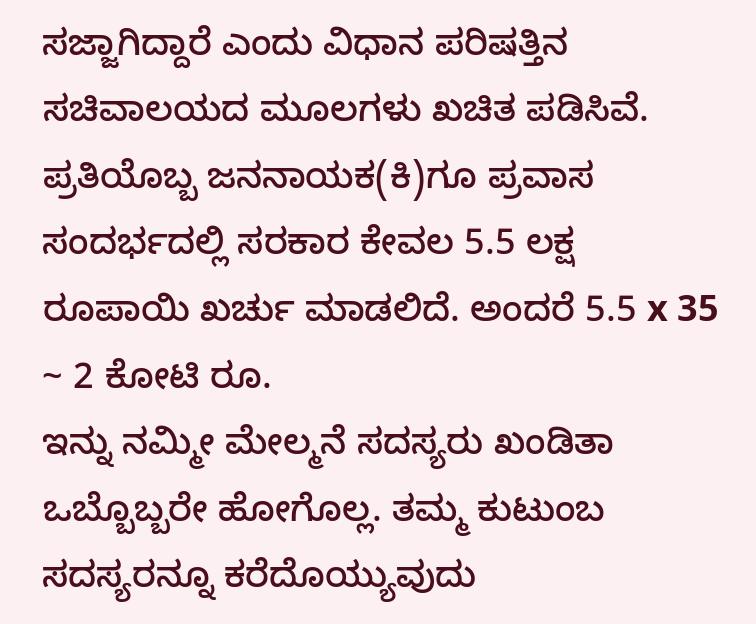ಸಜ್ಜಾಗಿದ್ದಾರೆ ಎಂದು ವಿಧಾನ ಪರಿಷತ್ತಿನ ಸಚಿವಾಲಯದ ಮೂಲಗಳು ಖಚಿತ ಪಡಿಸಿವೆ.
ಪ್ರತಿಯೊಬ್ಬ ಜನನಾಯಕ(ಕಿ)ಗೂ ಪ್ರವಾಸ ಸಂದರ್ಭದಲ್ಲಿ ಸರಕಾರ ಕೇವಲ 5.5 ಲಕ್ಷ ರೂಪಾಯಿ ಖರ್ಚು ಮಾಡಲಿದೆ. ಅಂದರೆ 5.5 x 35 ~ 2 ಕೋಟಿ ರೂ.
ಇನ್ನು ನಮ್ಮೀ ಮೇಲ್ಮನೆ ಸದಸ್ಯರು ಖಂಡಿತಾ ಒಬ್ಬೊಬ್ಬರೇ ಹೋಗೊಲ್ಲ. ತಮ್ಮ ಕುಟುಂಬ ಸದಸ್ಯರನ್ನೂ ಕರೆದೊಯ್ಯುವುದು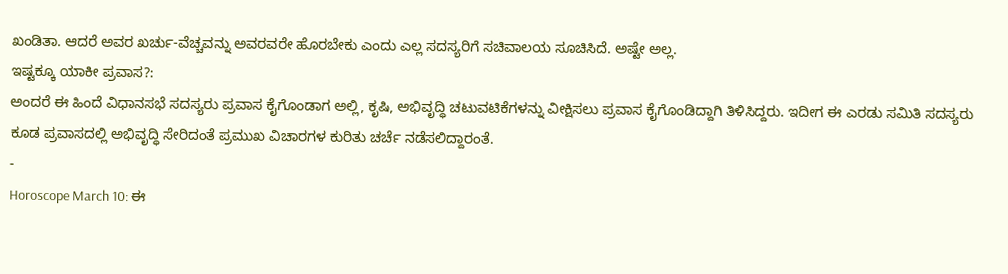ಖಂಡಿತಾ. ಆದರೆ ಅವರ ಖರ್ಚು-ವೆಚ್ಚವನ್ನು ಅವರವರೇ ಹೊರಬೇಕು ಎಂದು ಎಲ್ಲ ಸದಸ್ಯರಿಗೆ ಸಚಿವಾಲಯ ಸೂಚಿಸಿದೆ. ಅಷ್ಟೇ ಅಲ್ಲ.
ಇಷ್ಟಕ್ಕೂ ಯಾಕೀ ಪ್ರವಾಸ?:
ಅಂದರೆ ಈ ಹಿಂದೆ ವಿಧಾನಸಭೆ ಸದಸ್ಯರು ಪ್ರವಾಸ ಕೈಗೊಂಡಾಗ ಅಲ್ಲಿ, ಕೃಷಿ, ಅಭಿವೃದ್ಧಿ ಚಟುವಟಿಕೆಗಳನ್ನು ವೀಕ್ಷಿಸಲು ಪ್ರವಾಸ ಕೈಗೊಂಡಿದ್ದಾಗಿ ತಿಳಿಸಿದ್ದರು. ಇದೀಗ ಈ ಎರಡು ಸಮಿತಿ ಸದಸ್ಯರು ಕೂಡ ಪ್ರವಾಸದಲ್ಲಿ ಅಭಿವೃದ್ಧಿ ಸೇರಿದಂತೆ ಪ್ರಮುಖ ವಿಚಾರಗಳ ಕುರಿತು ಚರ್ಚೆ ನಡೆಸಲಿದ್ದಾರಂತೆ.
-
Horoscope March 10: ಈ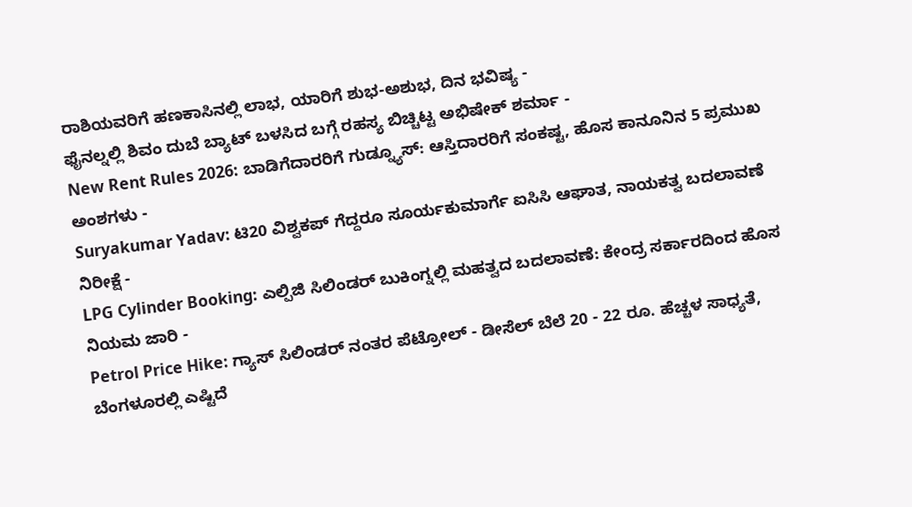ರಾಶಿಯವರಿಗೆ ಹಣಕಾಸಿನಲ್ಲಿ ಲಾಭ, ಯಾರಿಗೆ ಶುಭ-ಅಶುಭ, ದಿನ ಭವಿಷ್ಯ -
ಫೈನಲ್ನಲ್ಲಿ ಶಿವಂ ದುಬೆ ಬ್ಯಾಟ್ ಬಳಸಿದ ಬಗ್ಗೆ ರಹಸ್ಯ ಬಿಚ್ಚಿಟ್ಟ ಅಭಿಷೇಕ್ ಶರ್ಮಾ -
New Rent Rules 2026: ಬಾಡಿಗೆದಾರರಿಗೆ ಗುಡ್ನ್ಯೂಸ್: ಆಸ್ತಿದಾರರಿಗೆ ಸಂಕಷ್ಟ, ಹೊಸ ಕಾನೂನಿನ 5 ಪ್ರಮುಖ ಅಂಶಗಳು -
Suryakumar Yadav: ಟಿ20 ವಿಶ್ವಕಪ್ ಗೆದ್ದರೂ ಸೂರ್ಯಕುಮಾರ್ಗೆ ಐಸಿಸಿ ಆಘಾತ, ನಾಯಕತ್ವ ಬದಲಾವಣೆ ನಿರೀಕ್ಷೆ -
LPG Cylinder Booking: ಎಲ್ಪಿಜಿ ಸಿಲಿಂಡರ್ ಬುಕಿಂಗ್ನಲ್ಲಿ ಮಹತ್ವದ ಬದಲಾವಣೆ: ಕೇಂದ್ರ ಸರ್ಕಾರದಿಂದ ಹೊಸ ನಿಯಮ ಜಾರಿ -
Petrol Price Hike: ಗ್ಯಾಸ್ ಸಿಲಿಂಡರ್ ನಂತರ ಪೆಟ್ರೋಲ್ - ಡೀಸೆಲ್ ಬೆಲೆ 20 - 22 ರೂ. ಹೆಚ್ಚಳ ಸಾಧ್ಯತೆ, ಬೆಂಗಳೂರಲ್ಲಿ ಎಷ್ಟಿದೆ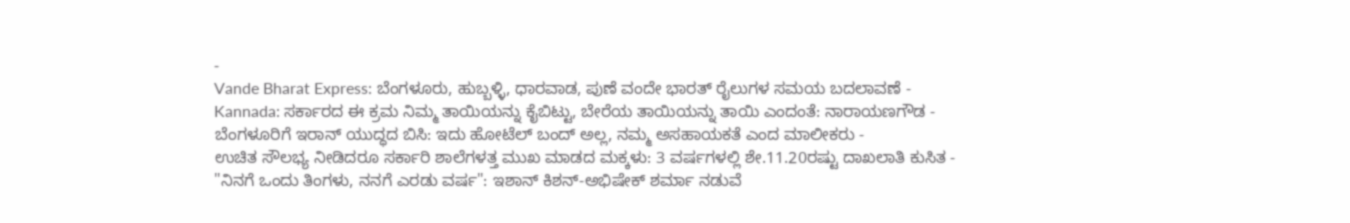-
Vande Bharat Express: ಬೆಂಗಳೂರು, ಹುಬ್ಬಳ್ಳಿ, ಧಾರವಾಡ, ಪುಣೆ ವಂದೇ ಭಾರತ್ ರೈಲುಗಳ ಸಮಯ ಬದಲಾವಣೆ -
Kannada: ಸರ್ಕಾರದ ಈ ಕ್ರಮ ನಿಮ್ಮ ತಾಯಿಯನ್ನು ಕೈಬಿಟ್ಟು, ಬೇರೆಯ ತಾಯಿಯನ್ನು ತಾಯಿ ಎಂದಂತೆ: ನಾರಾಯಣಗೌಡ -
ಬೆಂಗಳೂರಿಗೆ ಇರಾನ್ ಯುದ್ಧದ ಬಿಸಿ: ಇದು ಹೋಟೆಲ್ ಬಂದ್ ಅಲ್ಲ, ನಮ್ಮ ಅಸಹಾಯಕತೆ ಎಂದ ಮಾಲೀಕರು -
ಉಚಿತ ಸೌಲಭ್ಯ ನೀಡಿದರೂ ಸರ್ಕಾರಿ ಶಾಲೆಗಳತ್ತ ಮುಖ ಮಾಡದ ಮಕ್ಕಳು: 3 ವರ್ಷಗಳಲ್ಲಿ ಶೇ.11.20ರಷ್ಟು ದಾಖಲಾತಿ ಕುಸಿತ -
"ನಿನಗೆ ಒಂದು ತಿಂಗಳು, ನನಗೆ ಎರಡು ವರ್ಷ": ಇಶಾನ್ ಕಿಶನ್-ಅಭಿಷೇಕ್ ಶರ್ಮಾ ನಡುವೆ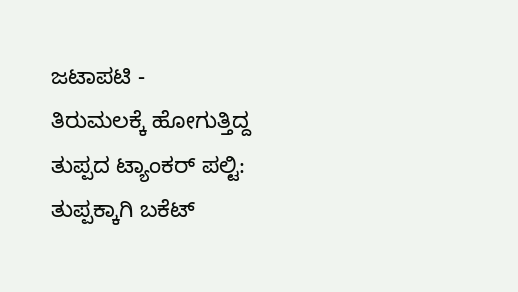ಜಟಾಪಟಿ -
ತಿರುಮಲಕ್ಕೆ ಹೋಗುತ್ತಿದ್ದ ತುಪ್ಪದ ಟ್ಯಾಂಕರ್ ಪಲ್ಟಿ: ತುಪ್ಪಕ್ಕಾಗಿ ಬಕೆಟ್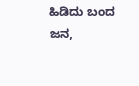ಹಿಡಿದು ಬಂದ ಜನ,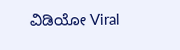ವಿಡಿಯೋ Viral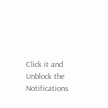Click it and Unblock the Notifications